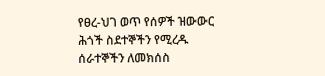የፀረ-ህገ ወጥ የሰዎች ዝውውር ሕጎች ስደተኞችን የሚረዱ ሰራተኞችን ለመክሰስ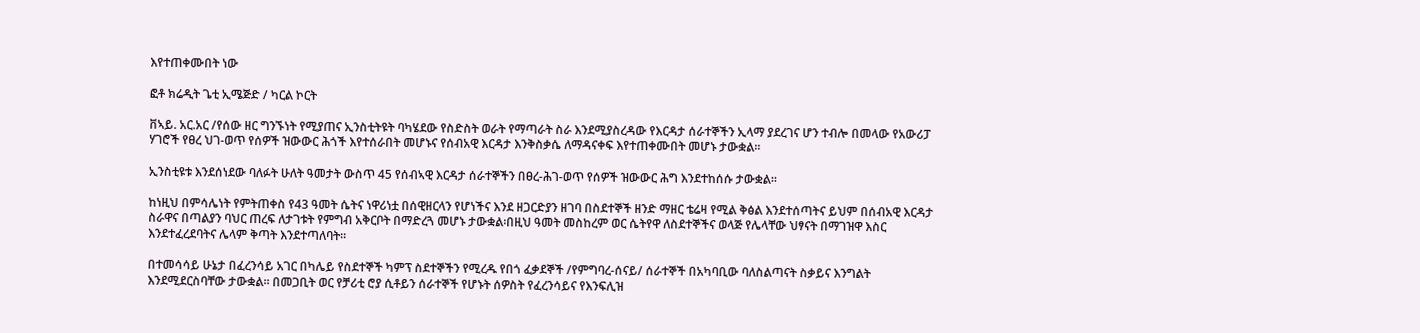እየተጠቀሙበት ነው

ፎቶ ክሬዲት ጌቲ ኢሜጅድ / ካርል ኮርት

ቨኣይ. አር.አር /የሰው ዘር ግንኙነት የሚያጠና ኢንስቲትዩት ባካሄደው የስድስት ወራት የማጣራት ስራ እንደሚያስረዳው የእርዳታ ሰራተኞችን ኢላማ ያደረገና ሆን ተብሎ በመላው የአውሪፓ ሃገሮች የፀረ ህገ-ወጥ የሰዎች ዝውውር ሕጎች እየተሰራበት መሆኑና የሰብአዊ እርዳታ እንቅስቃሴ ለማዳናቀፍ እየተጠቀሙበት መሆኑ ታውቋል፡፡

ኢንስቲዩቱ እንደሰነደው ባለፉት ሁለት ዓመታት ውስጥ 45 የሰብኣዊ እርዳታ ሰራተኞችን በፀረ-ሕገ-ወጥ የሰዎች ዝውውር ሕግ እንደተከሰሱ ታውቋል፡፡

ከነዚህ በምሳሌነት የምትጠቀስ የ43 ዓመት ሴትና ነዋሪነቷ በሰዊዘርላን የሆነችና እንደ ዘጋርድያን ዘገባ በስደተኞች ዘንድ ማዘር ቴሬዛ የሚል ቅፅል እንደተሰጣትና ይህም በሰብአዊ እርዳታ ስራዋና በጣልያን ባህር ጠረፍ ለታገቱት የምግብ አቅርቦት በማድረጓ መሆኑ ታውቋል፡በዚህ ዓመት መስከረም ወር ሴትየዋ ለስደተኞችና ወላጅ የሌላቸው ህፃናት በማገዝዋ እስር እንደተፈረደባትና ሌላም ቅጣት እንደተጣለባት፡፡

በተመሳሳይ ሁኔታ በፈረንሳይ አገር በካሌይ የስደተኞች ካምፕ ስደተኞችን የሚረዱ የበጎ ፈቃደኞች /የምግባረ-ሰናይ/ ሰራተኞች በአካባቢው ባለስልጣናት ስቃይና እንግልት እንደሚደርስባቸው ታውቋል፡፡ በመጋቢት ወር የቻሪቲ ሮያ ሲቶይን ሰራተኞች የሆኑት ሰዎስት የፈረንሳይና የእንፍሊዝ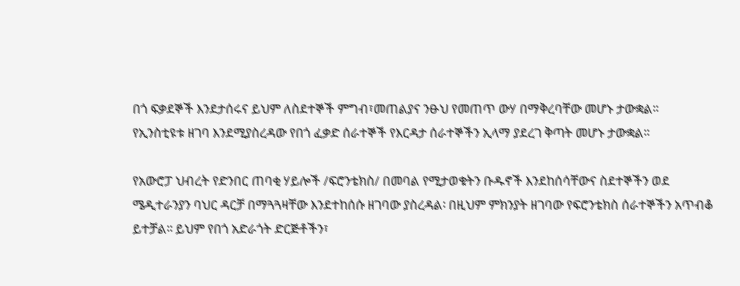በጎ ፍቃደኞች እንደታሰሩና ይህም ለስደተኞች ምግብ፣መጠልያና ንፁህ የመጠጥ ውሃ በማቅረባቸው መሆኑ ታውቋል፡፡
የኢንስቲዩቱ ዘገባ እንደሚያስረዳው የበጎ ፈቃድ ሰራተኞች የእርዳታ ሰራተኞችን ኢላማ ያደረገ ቅጣት መሆኑ ታውቋል፡፡

የአውሮፓ ህብረት የድንበር ጠባቂ ሃይሎች /ፍሮንቴክስ/ በመባል የሚታወቁትን ቡዱኖች እንደከሰሳቸውና ስደተኞችን ወደ ሜዲተራንያን ባህር ዳርቻ በማጓጓዛቸው እንደተከሰሱ ዘገባው ያስረዳል፡ በዚህም ምክንያት ዘገባው የፍሮንቴክስ ሰራተኞችን አጥብቆ ይተቻል፡፡ ይህም የበጎ አድራጎት ድርጅቶችን፣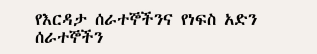የእርዳታ ሰራተኞችንና የነፍስ አድን ሰራተኞችን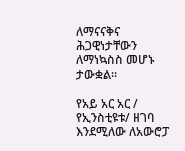ለማናናቅና ሕጋዊነታቸውን ለማነኳስስ መሆኑ ታውቋል፡፡

የአይ አር አር / የኢንስቲዩቱ/ ዘገባ እንደሚለው ለአውሮፓ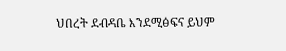ህበረት ደብዳቤ እንደሚፅፍና ይህም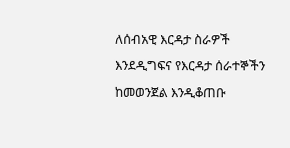ለሰብአዊ እርዳታ ስራዎች እንደዲግፍና የእርዳታ ሰራተኞችን ከመወንጀል እንዲቆጠቡ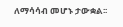ለማሳሳብ መሆኑ ታውቋል፡፡